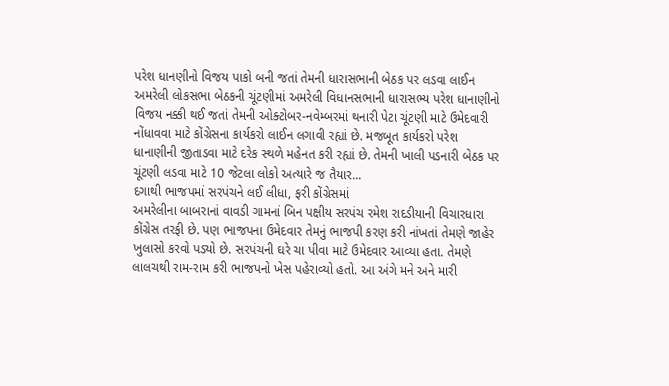પરેશ ધાનણીનો વિજય પાકો બની જતાં તેમની ધારાસભાની બેઠક પર લડવા લાઈન
અમરેલી લોકસભા બેઠકની ચૂંટણીમાં અમરેલી વિધાનસભાની ધારાસભ્ય પરેશ ધાનાણીનો વિજય નક્કી થઈ જતાં તેમની ઓક્ટોબર-નવેમ્બરમાં થનારી પેટા ચૂંટણી માટે ઉમેદવારી નોંધાવવા માટે કોંગ્રેસના કાર્યકરો લાઈન લગાવી રહ્યાં છે. મજબૂત કાર્યકરો પરેશ ધાનાણીની જીતાડવા માટે દરેક સ્થળે મહેનત કરી રહ્યાં છે. તેમની ખાલી પડનારી બેઠક પર ચૂંટણી લડવા માટે 10 જેટલા લોકો અત્યારે જ તૈયાર...
દગાથી ભાજપમાં સરપંચને લઈ લીધા, ફરી કોંગ્રેસમાં
અમરેલીના બાબરાનાં વાવડી ગામનાં બિન પક્ષીય સરપંચ રમેશ રાદડીયાની વિચારધારા કોંગ્રેસ તરફી છે. પણ ભાજપના ઉમેદવાર તેમનું ભાજપી કરણ કરી નાંખતાં તેમણે જાહેર ખુલાસો કરવો પડ્યો છે. સરપંચની ઘરે ચા પીવા માટે ઉમેદવાર આવ્યા હતા. તેમણે લાલચથી રામ-રામ કરી ભાજપનો ખેસ પહેરાવ્યો હતો. આ અંગે મને અને મારી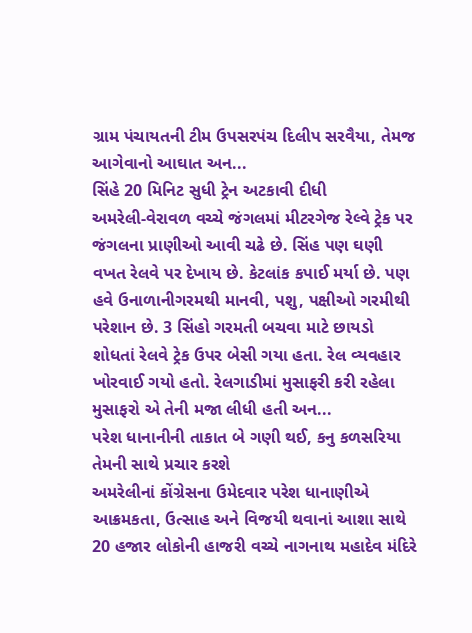ગ્રામ પંચાયતની ટીમ ઉપસરપંચ દિલીપ સરવૈયા, તેમજ આગેવાનો આઘાત અન...
સિંહે 20 મિનિટ સુધી ટ્રેન અટકાવી દીધી
અમરેલી-વેરાવળ વચ્ચે જંગલમાં મીટરગેજ રેલ્વે ટ્રેક પર જંગલના પ્રાણીઓ આવી ચઢે છે. સિંહ પણ ઘણી વખત રેલવે પર દેખાય છે. કેટલાંક કપાઈ મર્યા છે. પણ હવે ઉનાળાનીગરમથી માનવી, પશુ, પક્ષીઓ ગરમીથી પરેશાન છે. 3 સિંહો ગરમતી બચવા માટે છાયડો શોધતાં રેલવે ટ્રેક ઉપર બેસી ગયા હતા. રેલ વ્યવહાર ખોરવાઈ ગયો હતો. રેલગાડીમાં મુસાફરી કરી રહેલા મુસાફરો એ તેની મજા લીધી હતી અન...
પરેશ ધાનાનીની તાકાત બે ગણી થઈ, કનુ કળસરિયા તેમની સાથે પ્રચાર કરશે
અમરેલીનાં કોંગ્રેસના ઉમેદવાર પરેશ ધાનાણીએ આક્રમકતા, ઉત્સાહ અને વિજયી થવાનાં આશા સાથે 20 હજાર લોકોની હાજરી વચ્ચે નાગનાથ મહાદેવ મંદિરે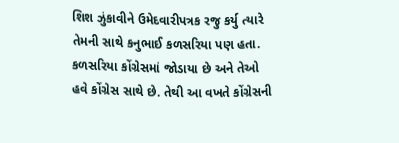શિશ ઝુંકાવીને ઉમેદવારીપત્રક રજુ કર્યુ ત્યારે તેમની સાથે કનુભાઈ કળસરિયા પણ હતા. કળસરિયા કોંગ્રેસમાં જોડાયા છે અને તેઓ હવે કોંગ્રેસ સાથે છે. તેથી આ વખતે કોંગ્રેસની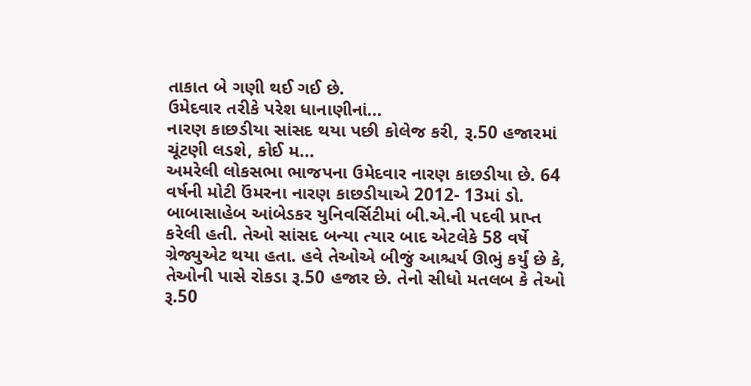તાકાત બે ગણી થઈ ગઈ છે.
ઉમેદવાર તરીકે પરેશ ધાનાણીનાં...
નારણ કાછડીયા સાંસદ થયા પછી કોલેજ કરી, રૂ.50 હજારમાં ચૂંટણી લડશે, કોઈ મ...
અમરેલી લોકસભા ભાજપના ઉમેદવાર નારણ કાછડીયા છે. 64 વર્ષની મોટી ઉંમરના નારણ કાછડીયાએ 2012- 13માં ડો. બાબાસાહેબ આંબેડકર યુનિવર્સિટીમાં બી.એ.ની પદવી પ્રાપ્ત કરેલી હતી. તેઓ સાંસદ બન્યા ત્યાર બાદ એટલેકે 58 વર્ષે ગ્રેજ્યુએટ થયા હતા. હવે તેઓએ બીજું આશ્ચર્ય ઊભું કર્યું છે કે, તેઓની પાસે રોકડા રૂ.50 હજાર છે. તેનો સીધો મતલબ કે તેઓ રૂ.50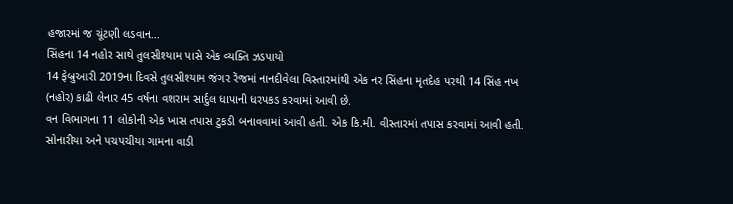હજારમાં જ ચૂંટણી લડવાન...
સિંહના 14 નહોર સાથે તુલસીશ્યામ પાસે એક વ્યક્તિ ઝડપાયો
14 ફેબ્રુઆરી 2019ના દિવસે તુલસીશ્યામ જંગર રેંજમાં નાનદીવેલા વિસ્તારમાંથી એક નર સિંહના મૃતદેહ પરથી 14 સિંહ નખ (નહોર) કાઢી લેનાર 45 વર્ષના વશરામ સાર્દુલ ધાપાની ધરપકડ કરવામાં આવી છે.
વન વિભાગના 11 લોકોની એક ખાસ તપાસ ટુકડી બનાવવામાં આવી હતી. એક કિ.મી. વીસ્તારમાં તપાસ કરવામાં આવી હતી. સોનારીયા અને પચપચીયા ગામના વાડી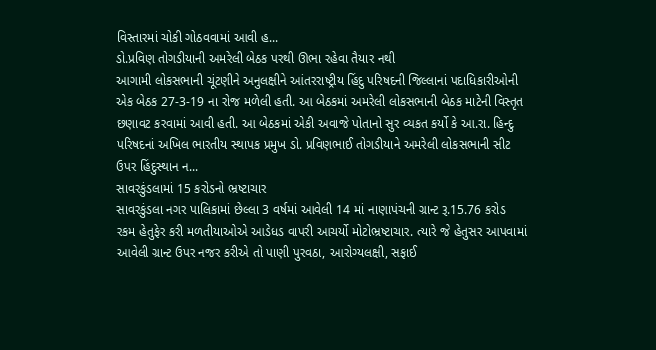વિસ્તારમાં ચોકી ગોઠવવામાં આવી હ...
ડો.પ્રવિણ તોગડીયાની અમરેલી બેઠક પરથી ઊભા રહેવા તૈયાર નથી
આગામી લોકસભાની ચૂંટણીને અનુલક્ષીને આંતરરાષ્ટ્રીય હિંદુ પરિષદની જિલ્લાનાં પદાધિકારીઓની એક બેઠક 27-3-19 ના રોજ મળેલી હતી. આ બેઠકમાં અમરેલી લોકસભાની બેઠક માટેની વિસ્તૃત છણાવટ કરવામાં આવી હતી. આ બેઠકમાં એકી અવાજે પોતાનો સુર વ્યકત કર્યો કે આ.રા. હિન્દુ પરિષદનાં અખિલ ભારતીય સ્થાપક પ્રમુખ ડો. પ્રવિણભાઈ તોગડીયાને અમરેલી લોકસભાની સીટ ઉપર હિંદુસ્થાન ન...
સાવરકુંડલામાં 15 કરોડનો ભ્રષ્ટાચાર
સાવરકુંડલા નગર પાલિકામાં છેલ્લા 3 વર્ષમાં આવેલી 14 માં નાણાપંચની ગ્રાન્ટ રૂ.15.76 કરોડ રકમ હેતુફેર કરી મળતીયાઓએ આડેધડ વાપરી આચર્યો મોટોભ્રષ્ટાચાર. ત્યારે જે હેતુસર આપવામાં આવેલી ગ્રાન્ટ ઉપર નજર કરીએ તો પાણી પુરવઠા, આરોગ્યલક્ષી, સફાઈ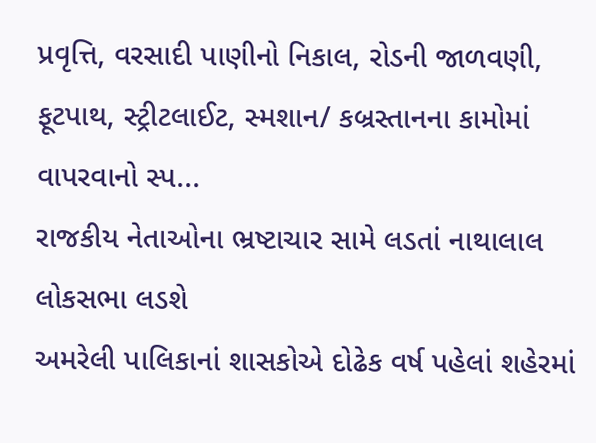પ્રવૃત્તિ, વરસાદી પાણીનો નિકાલ, રોડની જાળવણી, ફૂટપાથ, સ્ટ્રીટલાઈટ, સ્મશાન/ કબ્રસ્તાનના કામોમાં વાપરવાનો સ્પ...
રાજકીય નેતાઓના ભ્રષ્ટાચાર સામે લડતાં નાથાલાલ લોકસભા લડશે
અમરેલી પાલિકાનાં શાસકોએ દોઢેક વર્ષ પહેલાં શહેરમાં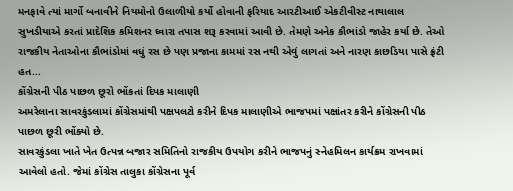મનફાવે ત્યાં માર્ગો બનાવીને નિયમોનો ઉલાળીયો કર્યો હોવાની ફરિયાદ આરટીઆઈ એકટીવીસ્ટ નાથાલાલ સુખડીયાએ કરતાં પ્રાદેશિક કમિશનર ઘ્વારા તપાસ શરૂ કરવામાં આવી છે. તેમણે અનેક કૌભાંડો જાહેર કર્યા છે. તેઓ રાજકીય નેતાઓના કૌભાંડોમાં વધું રસ છે પણ પ્રજાના કામમાં રસ નથી એવું લાગતાં અને નારણ કાછડિયા પાસે ફ્રંટી હત...
કોંગ્રેસની પીઠ પાછળ છૂરો ભોંકતાં દિપક માલાણી
અમરેલાના સાવરકુંડલામાં કોંગ્રેસમાંથી પક્ષપલટો કરીને દિપક માલાણીએ ભાજપમાં પક્ષાંતર કરીને કોંગ્રેસની પીઠ પાછળ છૂરી ભોંક્યો છે.
સાવરકુંડલા ખાતે ખેત ઉત્પન્ન બજાર સમિતિનો રાજકીય ઉપયોગ કરીને ભાજપનું સ્નેહમિલન કાર્યક્રમ રાખવામાં આવેલો હતો. જેમાં કોંગ્રેસ તાલુકા કોંગ્રેસના પૂર્વ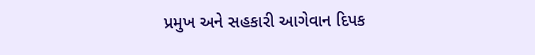પ્રમુખ અને સહકારી આગેવાન દિપક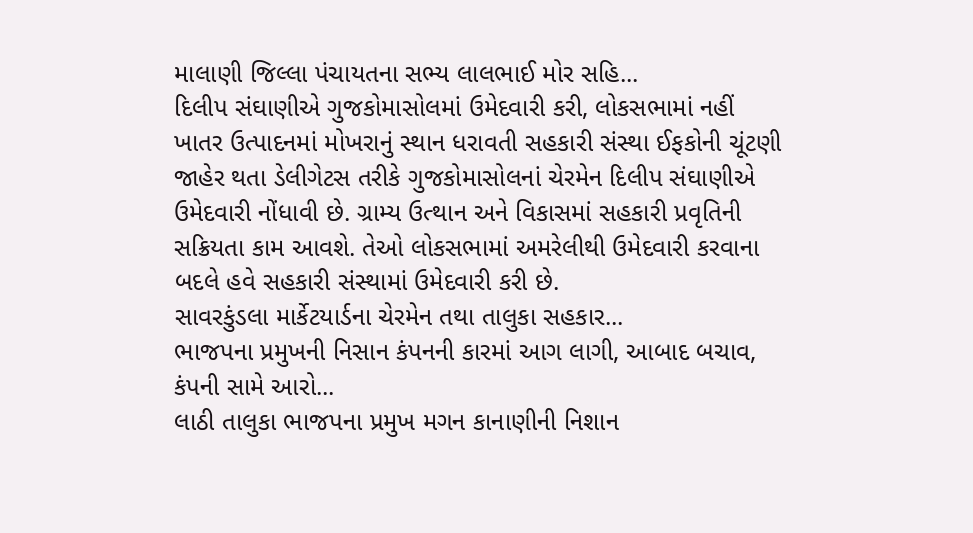માલાણી જિલ્લા પંચાયતના સભ્ય લાલભાઈ મોર સહિ...
દિલીપ સંઘાણીએ ગુજકોમાસોલમાં ઉમેદવારી કરી, લોકસભામાં નહીં
ખાતર ઉત્પાદનમાં મોખરાનું સ્થાન ધરાવતી સહકારી સંસ્થા ઈફકોની ચૂંટણી જાહેર થતા ડેલીગેટસ તરીકે ગુજકોમાસોલનાં ચેરમેન દિલીપ સંઘાણીએ ઉમેદવારી નોંધાવી છે. ગ્રામ્ય ઉત્થાન અને વિકાસમાં સહકારી પ્રવૃતિની સક્રિયતા કામ આવશે. તેઓ લોકસભામાં અમરેલીથી ઉમેદવારી કરવાના બદલે હવે સહકારી સંસ્થામાં ઉમેદવારી કરી છે.
સાવરકુંડલા માર્કેટયાર્ડના ચેરમેન તથા તાલુકા સહકાર...
ભાજપના પ્રમુખની નિસાન કંપનની કારમાં આગ લાગી, આબાદ બચાવ, કંપની સામે આરો...
લાઠી તાલુકા ભાજપના પ્રમુખ મગન કાનાણીની નિશાન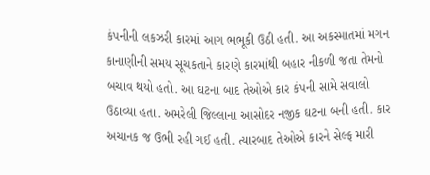કંપનીની લકઝરી કારમાં આગ ભભૂકી ઉઠી હતી. આ અકસ્માતમાં મગન કાનાણીની સમય સૂચકતાને કારણે કારમાંથી બહાર નીકળી જતા તેમનો બચાવ થયો હતો. આ ઘટના બાદ તેઓએ કાર કંપની સામે સવાલો ઉઠાવ્યા હતા. અમરેલી જિલ્લાના આસોદર નજીક ઘટના બની હતી. કાર અચાનક જ ઉભી રહી ગઈ હતી. ત્યારબાદ તેઓએ કારને સેલ્ફ મારી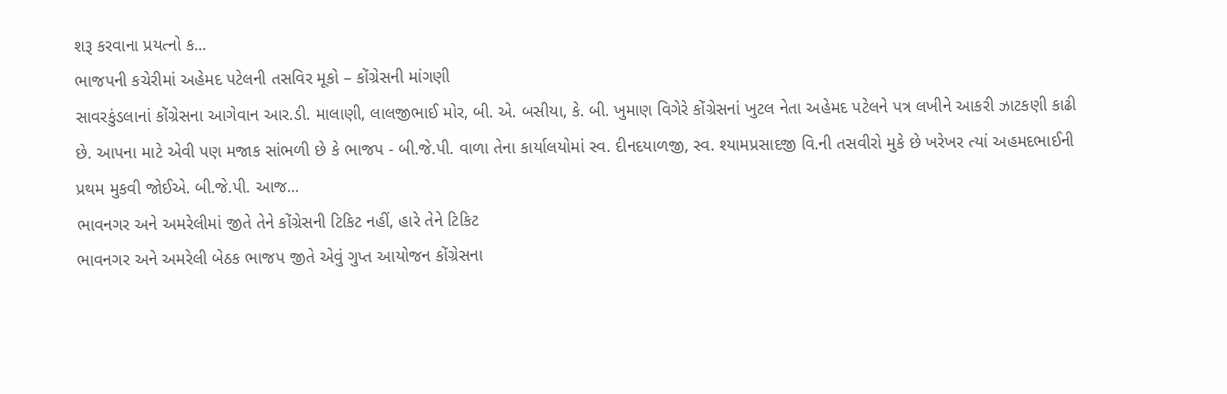શરૂ કરવાના પ્રયત્નો ક...
ભાજપની કચેરીમાં અહેમદ પટેલની તસવિર મૂકો – કોંગ્રેસની માંગણી
સાવરકુંડલાનાં કોંગ્રેસના આગેવાન આર.ડી. માલાણી, લાલજીભાઈ મોર, બી. એ. બસીયા, કે. બી. ખુમાણ વિગેરે કોંગ્રેસનાં ખુટલ નેતા અહેમદ પટેલને પત્ર લખીને આકરી ઝાટકણી કાઢી છે. આપના માટે એવી પણ મજાક સાંભળી છે કે ભાજપ - બી.જે.પી. વાળા તેના કાર્યાલયોમાં સ્વ. દીનદયાળજી, સ્વ. શ્યામપ્રસાદજી વિ.ની તસવીરો મુકે છે ખરેખર ત્યાં અહમદભાઈની પ્રથમ મુકવી જોઈએ. બી.જે.પી. આજ...
ભાવનગર અને અમરેલીમાં જીતે તેને કોંગ્રેસની ટિકિટ નહીં, હારે તેને ટિકિટ
ભાવનગર અને અમરેલી બેઠક ભાજપ જીતે એવું ગુપ્ત આયોજન કોંગ્રેસના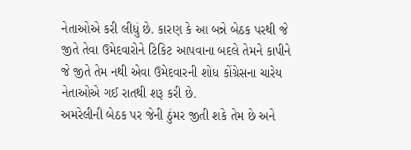નેતાઓએ કરી લીધું છે. કારણ કે આ બન્ને બેઠક પરથી જે જીતે તેવા ઉમેદવારોને ટિકિટ આપવાના બદલે તેમને કાપીને જે જીતે તેમ નથી એવા ઉમેદવારની શોધ કોંગ્રેસના ચારેય નેતાઓએ ગઈ રાતથી શરૂ કરી છે.
અમરેલીની બેઠક પર જેની ઠુંમર જીતી શકે તેમ છે અને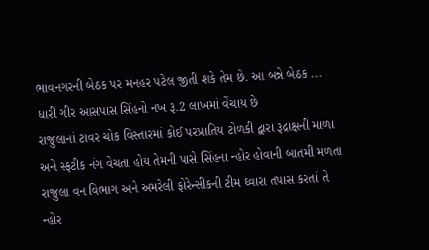ભાવનગરની બેઠક પર મનહર પટેલ જીતી શકે તેમ છે. આ બન્ને બેઠક ...
ધારી ગીર આસપાસ સિંહનો નખ રૂ.2 લાખમાં વેંચાય છે
રાજુલાનાં ટાવર ચોક વિસ્તારમાં કોઈ પરપ્રાતિય ટોળકી દ્વારા રૂદ્રાક્ષની માળા અને સ્ફટીક નંગ વેચતા હોય તેમની પાસે સિંહના ન્હોર હોવાની બાતમી મળતા રાજુલા વન વિભાગ અને અમરેલી ફોરેન્સીકની ટીમ ઘ્વારા તપાસ કરતાં તે ન્હોર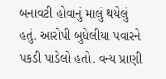બનાવટી હોવાનું માલું થયેલું હતું. આરોપી બુધેલીયા પવારને પકડી પાડેલો હતો. વન્ય પ્રાણી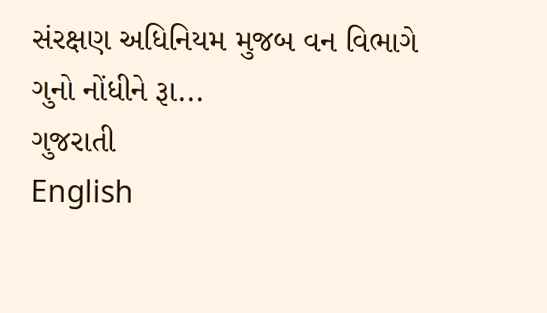સંરક્ષણ અધિનિયમ મુજબ વન વિભાગે ગુનો નોંધીને રૂા...
ગુજરાતી
English